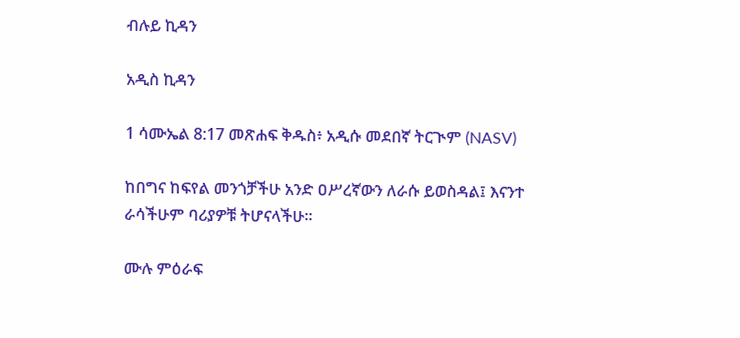ብሉይ ኪዳን

አዲስ ኪዳን

1 ሳሙኤል 8:17 መጽሐፍ ቅዱስ፥ አዲሱ መደበኛ ትርጒም (NASV)

ከበግና ከፍየል መንጎቻችሁ አንድ ዐሥረኛውን ለራሱ ይወስዳል፤ እናንተ ራሳችሁም ባሪያዎቹ ትሆናላችሁ።

ሙሉ ምዕራፍ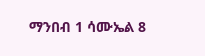ማንበብ 1 ሳሙኤል 8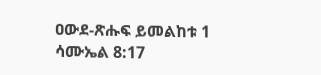ዐውደ-ጽሑፍ ይመልከቱ 1 ሳሙኤል 8:17